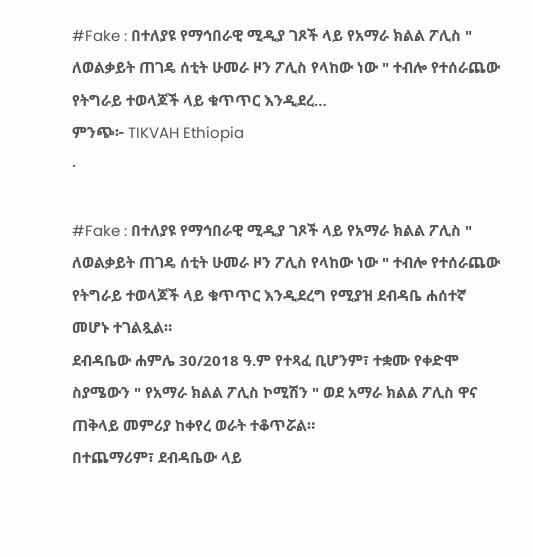#Fake : በተለያዩ የማኅበራዊ ሚዲያ ገጾች ላይ የአማራ ክልል ፖሊስ " ለወልቃይት ጠገዴ ሰቲት ሁመራ ዞን ፖሊስ የላከው ነው " ተብሎ የተሰራጨው የትግራይ ተወላጆች ላይ ቁጥጥር እንዲደረ…
ምንጭ፦ TIKVAH Ethiopia
·

#Fake : በተለያዩ የማኅበራዊ ሚዲያ ገጾች ላይ የአማራ ክልል ፖሊስ " ለወልቃይት ጠገዴ ሰቲት ሁመራ ዞን ፖሊስ የላከው ነው " ተብሎ የተሰራጨው የትግራይ ተወላጆች ላይ ቁጥጥር እንዲደረግ የሚያዝ ደብዳቤ ሐሰተኛ መሆኑ ተገልጿል።
ደብዳቤው ሐምሌ 30/2018 ዓ.ም የተጻፈ ቢሆንም፣ ተቋሙ የቀድሞ ስያሜውን " የአማራ ክልል ፖሊስ ኮሚሽን " ወደ አማራ ክልል ፖሊስ ዋና ጠቅላይ መምሪያ ከቀየረ ወራት ተቆጥሯል።
በተጨማሪም፣ ደብዳቤው ላይ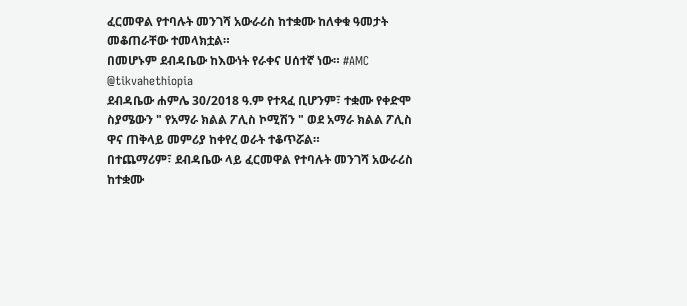ፈርመዋል የተባሉት መንገሻ አውራሪስ ከተቋሙ ከለቀቁ ዓመታት መቆጠራቸው ተመላክቷል።
በመሆኑም ደብዳቤው ከእውነት የራቀና ሀሰተኛ ነው። #AMC
@tikvahethiopia
ደብዳቤው ሐምሌ 30/2018 ዓ.ም የተጻፈ ቢሆንም፣ ተቋሙ የቀድሞ ስያሜውን " የአማራ ክልል ፖሊስ ኮሚሽን " ወደ አማራ ክልል ፖሊስ ዋና ጠቅላይ መምሪያ ከቀየረ ወራት ተቆጥሯል።
በተጨማሪም፣ ደብዳቤው ላይ ፈርመዋል የተባሉት መንገሻ አውራሪስ ከተቋሙ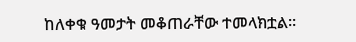ከለቀቁ ዓመታት መቆጠራቸው ተመላክቷል።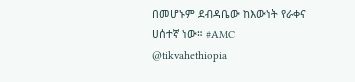በመሆኑም ደብዳቤው ከእውነት የራቀና ሀሰተኛ ነው። #AMC
@tikvahethiopia